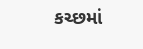કચ્છમાં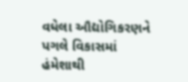વધેલા ઔદ્યોગિકરણને પગલે વિકાસમાં હંમેશાથી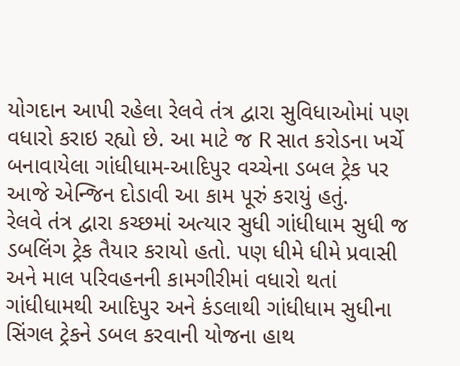યોગદાન આપી રહેલા રેલવે તંત્ર દ્વારા સુવિધાઓમાં પણ વધારો કરાઇ રહ્યો છે. આ માટે જ R સાત કરોડના ખર્ચે બનાવાયેલા ગાંધીધામ-આદિપુર વચ્ચેના ડબલ ટ્રેક પર આજે એન્જિન દોડાવી આ કામ પૂરું કરાયું હતું.
રેલવે તંત્ર દ્વારા કચ્છમાં અત્યાર સુધી ગાંધીધામ સુધી જ ડબલિંગ ટ્રેક તૈયાર કરાયો હતો. પણ ધીમે ધીમે પ્રવાસી અને માલ પરિવહનની કામગીરીમાં વધારો થતાં ગાંધીધામથી આદિપુર અને કંડલાથી ગાંધીધામ સુધીના સિંગલ ટ્રેકને ડબલ કરવાની યોજના હાથ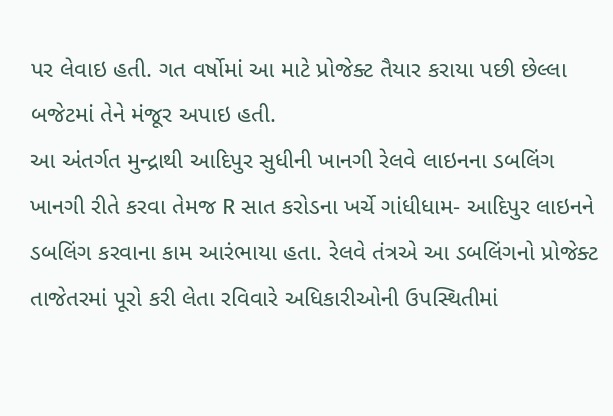પર લેવાઇ હતી. ગત વર્ષોમાં આ માટે પ્રોજેક્ટ તૈયાર કરાયા પછી છેલ્લા બજેટમાં તેને મંજૂર અપાઇ હતી.
આ અંતર્ગત મુન્દ્રાથી આદિપુર સુધીની ખાનગી રેલવે લાઇનના ડબલિંગ ખાનગી રીતે કરવા તેમજ R સાત કરોડના ખર્ચે ગાંધીધામ- આદિપુર લાઇનને ડબલિંગ કરવાના કામ આરંભાયા હતા. રેલવે તંત્રએ આ ડબલિંગનો પ્રોજેક્ટ તાજેતરમાં પૂરો કરી લેતા રવિવારે અધિકારીઓની ઉપસ્થિતીમાં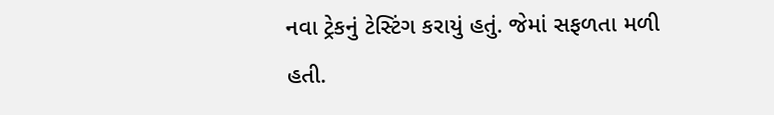નવા ટ્રેકનું ટેસ્ટિંગ કરાયું હતું. જેમાં સફળતા મળી હતી.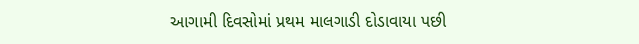આગામી દિવસોમાં પ્રથમ માલગાડી દોડાવાયા પછી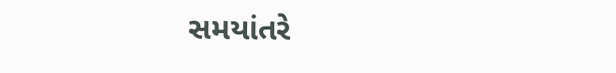સમયાંતરે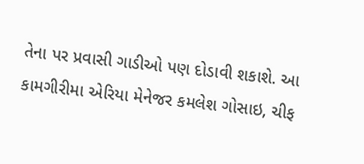તેના પર પ્રવાસી ગાડીઓ પણ દોડાવી શકાશે. આ કામગીરીમા એરિયા મેનેજર કમલેશ ગોસાઇ, ચીફ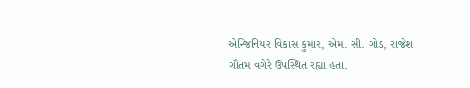એન્જિનિયર વિકાસ કુમાર, એમ. સી. ગોડ, રાજેશ ગૌતમ વગેરે ઉપસ્થિત રહ્યા હતા.